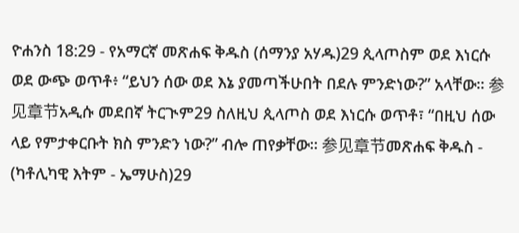ዮሐንስ 18:29 - የአማርኛ መጽሐፍ ቅዱስ (ሰማንያ አሃዱ)29 ጲላጦስም ወደ እነርሱ ወደ ውጭ ወጥቶ፥ “ይህን ሰው ወደ እኔ ያመጣችሁበት በደሉ ምንድነው?” አላቸው። 参见章节አዲሱ መደበኛ ትርጒም29 ስለዚህ ጲላጦስ ወደ እነርሱ ወጥቶ፣ “በዚህ ሰው ላይ የምታቀርቡት ክስ ምንድን ነው?” ብሎ ጠየቃቸው። 参见章节መጽሐፍ ቅዱስ - (ካቶሊካዊ እትም - ኤማሁስ)29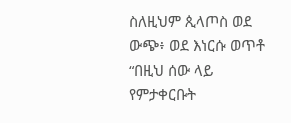ስለዚህም ጲላጦስ ወደ ውጭ፥ ወደ እነርሱ ወጥቶ “በዚህ ሰው ላይ የምታቀርቡት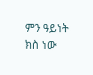ምን ዓይነት ክስ ነው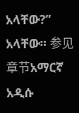አላቸው?” አላቸው። 参见章节አማርኛ አዲሱ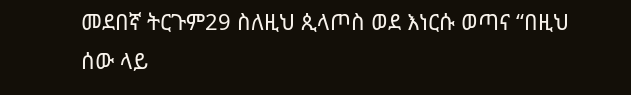መደበኛ ትርጉም29 ስለዚህ ጲላጦስ ወደ እነርሱ ወጣና “በዚህ ሰው ላይ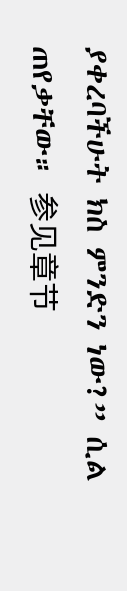ያቀረባችሁት ክስ ምንድን ነው?” ሲል ጠየቃቸው። 参见章节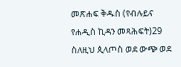መጽሐፍ ቅዱስ (የብሉይና የሐዲስ ኪዳን መጻሕፍት)29 ስለዚህ ጲላጦስ ወደ ውጭ ወደ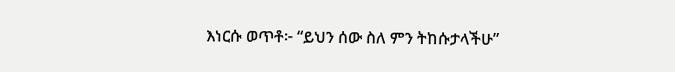እነርሱ ወጥቶ፦ “ይህን ሰው ስለ ምን ትከሱታላችሁ”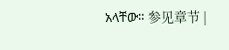አላቸው። 参见章节 |